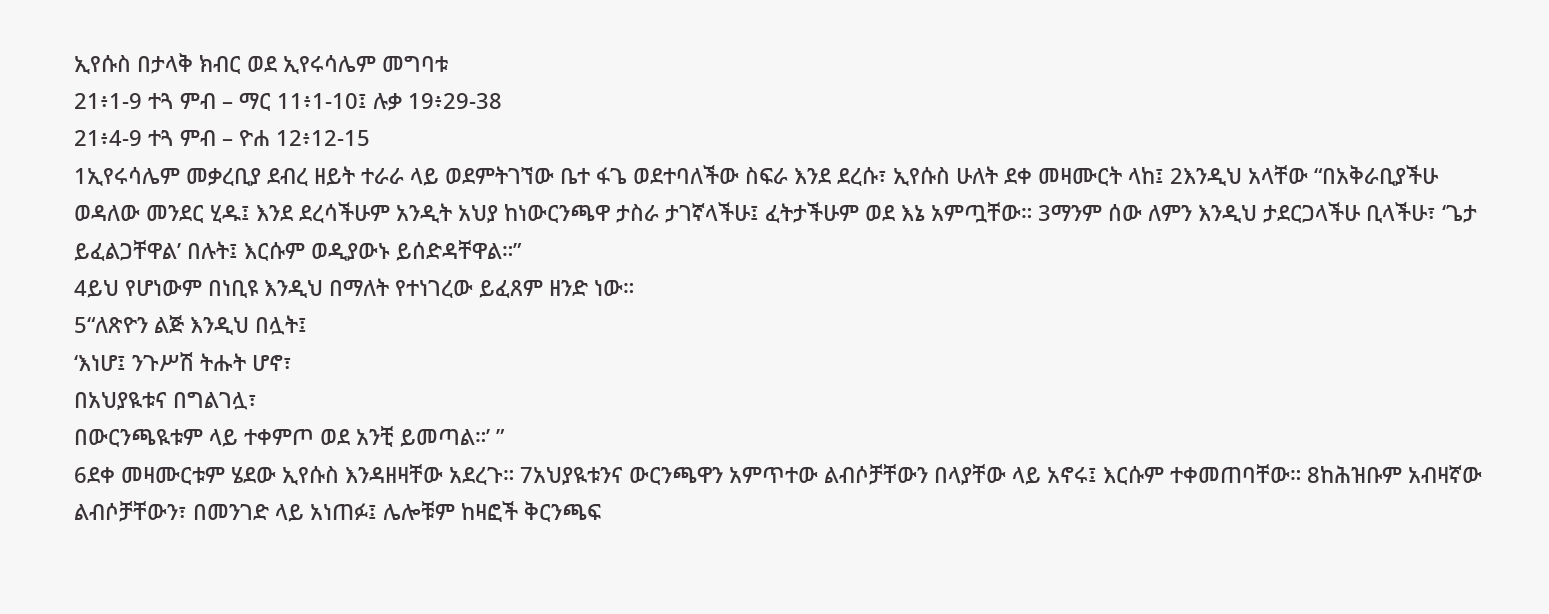ኢየሱስ በታላቅ ክብር ወደ ኢየሩሳሌም መግባቱ
21፥1-9 ተጓ ምብ – ማር 11፥1-10፤ ሉቃ 19፥29-38
21፥4-9 ተጓ ምብ – ዮሐ 12፥12-15
1ኢየሩሳሌም መቃረቢያ ደብረ ዘይት ተራራ ላይ ወደምትገኘው ቤተ ፋጌ ወደተባለችው ስፍራ እንደ ደረሱ፣ ኢየሱስ ሁለት ደቀ መዛሙርት ላከ፤ 2እንዲህ አላቸው “በአቅራቢያችሁ ወዳለው መንደር ሂዱ፤ እንደ ደረሳችሁም አንዲት አህያ ከነውርንጫዋ ታስራ ታገኛላችሁ፤ ፈትታችሁም ወደ እኔ አምጧቸው። 3ማንም ሰው ለምን እንዲህ ታደርጋላችሁ ቢላችሁ፣ ‘ጌታ ይፈልጋቸዋል’ በሉት፤ እርሱም ወዲያውኑ ይሰድዳቸዋል።”
4ይህ የሆነውም በነቢዩ እንዲህ በማለት የተነገረው ይፈጸም ዘንድ ነው።
5“ለጽዮን ልጅ እንዲህ በሏት፤
‘እነሆ፤ ንጉሥሽ ትሑት ሆኖ፣
በአህያዪቱና በግልገሏ፣
በውርንጫዪቱም ላይ ተቀምጦ ወደ አንቺ ይመጣል።’ ”
6ደቀ መዛሙርቱም ሄደው ኢየሱስ እንዳዘዛቸው አደረጉ። 7አህያዪቱንና ውርንጫዋን አምጥተው ልብሶቻቸውን በላያቸው ላይ አኖሩ፤ እርሱም ተቀመጠባቸው። 8ከሕዝቡም አብዛኛው ልብሶቻቸውን፣ በመንገድ ላይ አነጠፉ፤ ሌሎቹም ከዛፎች ቅርንጫፍ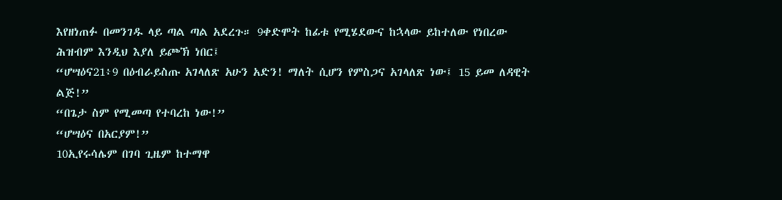እየዘነጠፉ በመንገዱ ላይ ጣል ጣል አደረጉ። 9ቀድሞት ከፊቱ የሚሄደውና ከኋላው ይከተለው የነበረው ሕዝብም እንዲህ እያለ ይጮኽ ነበር፤
“ሆሣዕና21፥9 በዕብራይስጡ አገላለጽ አሁን አድን! ማለት ሲሆን የምስጋና አገላለጽ ነው፤ 15 ይመ ለዳዊት ልጅ!”
“በጌታ ስም የሚመጣ የተባረከ ነው!”
“ሆሣዕና በአርያም!”
10ኢየሩሳሌም በገባ ጊዜም ከተማዋ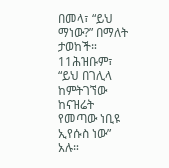በመላ፣ “ይህ ማነው?” በማለት ታወከች።
11ሕዝቡም፣ “ይህ በገሊላ ከምትገኘው ከናዝሬት የመጣው ነቢዩ ኢየሱስ ነው” አሉ።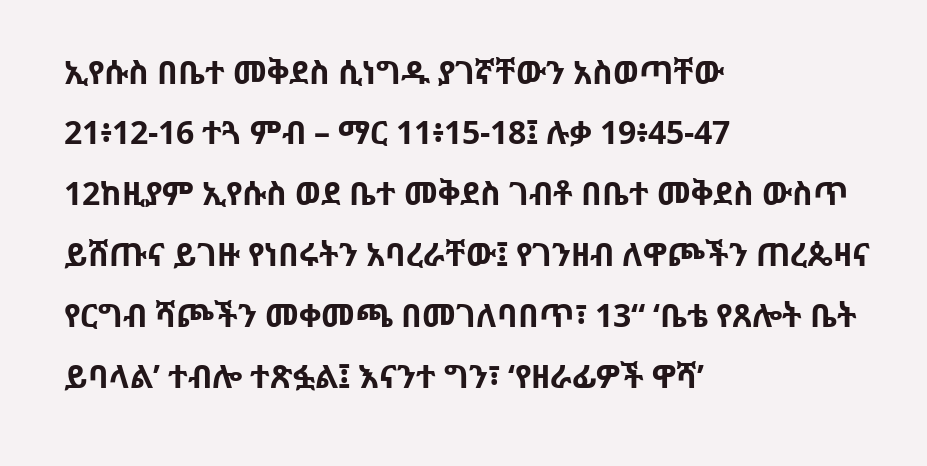ኢየሱስ በቤተ መቅደስ ሲነግዱ ያገኛቸውን አስወጣቸው
21፥12-16 ተጓ ምብ – ማር 11፥15-18፤ ሉቃ 19፥45-47
12ከዚያም ኢየሱስ ወደ ቤተ መቅደስ ገብቶ በቤተ መቅደስ ውስጥ ይሸጡና ይገዙ የነበሩትን አባረራቸው፤ የገንዘብ ለዋጮችን ጠረጴዛና የርግብ ሻጮችን መቀመጫ በመገለባበጥ፣ 13“ ‘ቤቴ የጸሎት ቤት ይባላል’ ተብሎ ተጽፏል፤ እናንተ ግን፣ ‘የዘራፊዎች ዋሻ’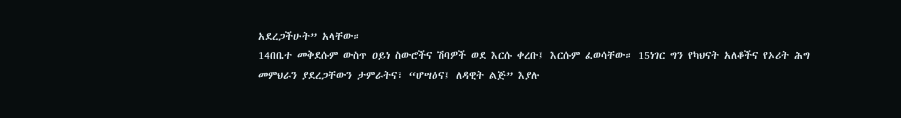አደረጋችሁት” አላቸው።
14በቤተ መቅደሱም ውስጥ ዐይነ ስውሮችና ሽባዎች ወደ እርሱ ቀረቡ፤ እርሱም ፈወሳቸው። 15ነገር ግን የካህናት አለቆችና የኦሪት ሕግ መምህራን ያደረጋቸውን ታምራትና፣ “ሆሣዕና፤ ለዳዊት ልጅ” እያሉ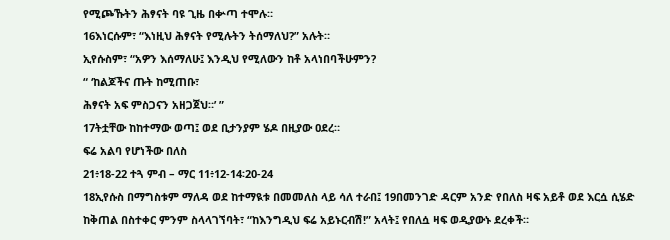የሚጮኹትን ሕፃናት ባዩ ጊዜ በቍጣ ተሞሉ።
16እነርሱም፣ “እነዚህ ሕፃናት የሚሉትን ትሰማለህ?” አሉት።
ኢየሱስም፣ “አዎን እሰማለሁ፤ እንዲህ የሚለውን ከቶ አላነበባችሁምን?
“ ‘ከልጆችና ጡት ከሚጠቡ፣
ሕፃናት አፍ ምስጋናን አዘጋጀህ።’ ”
17ትቷቸው ከከተማው ወጣ፤ ወደ ቢታንያም ሄዶ በዚያው ዐደረ።
ፍሬ አልባ የሆነችው በለስ
21፥18-22 ተጓ ምብ – ማር 11፥12-14፡20-24
18ኢየሱስ በማግስቱም ማለዳ ወደ ከተማዪቱ በመመለስ ላይ ሳለ ተራበ፤ 19በመንገድ ዳርም አንድ የበለስ ዛፍ አይቶ ወደ እርሷ ሲሄድ ከቅጠል በስተቀር ምንም ስላላገኘባት፣ “ከእንግዲህ ፍሬ አይኑርብሽ!” አላት፤ የበለሷ ዛፍ ወዲያውኑ ደረቀች።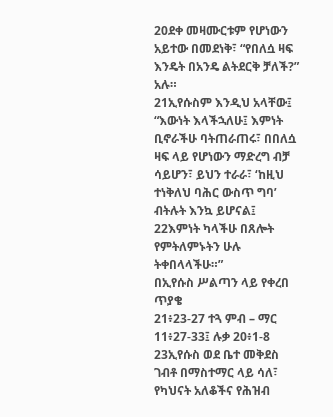20ደቀ መዛሙርቱም የሆነውን አይተው በመደነቅ፣ “የበለሷ ዛፍ እንዴት በአንዴ ልትደርቅ ቻለች?” አሉ።
21ኢየሱስም እንዲህ አላቸው፤ “እውነት እላችኋለሁ፤ እምነት ቢኖራችሁ ባትጠራጠሩ፣ በበለሷ ዛፍ ላይ የሆነውን ማድረግ ብቻ ሳይሆን፣ ይህን ተራራ፣ ‘ከዚህ ተነቅለህ ባሕር ውስጥ ግባ’ ብትሉት እንኳ ይሆናል፤ 22እምነት ካላችሁ በጸሎት የምትለምኑትን ሁሉ ትቀበላላችሁ።”
በኢየሱስ ሥልጣን ላይ የቀረበ ጥያቄ
21፥23-27 ተጓ ምብ – ማር 11፥27-33፤ ሉቃ 20፥1-8
23ኢየሱስ ወደ ቤተ መቅደስ ገብቶ በማስተማር ላይ ሳለ፣ የካህናት አለቆችና የሕዝብ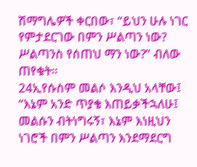ሽማግሌዎች ቀርበው፣ “ይህን ሁሉ ነገር የምታደርገው በምን ሥልጣን ነው? ሥልጣንስ የሰጠህ ማን ነው?” ብለው ጠየቁት።
24ኢየሱስም መልሶ እንዲህ አላቸው፤ “እኔም አንድ ጥያቄ እጠይቃችኋለሁ፤ መልሱን ብትነግሩኝ፣ እኔም እነዚህን ነገሮች በምን ሥልጣን እንደማደርግ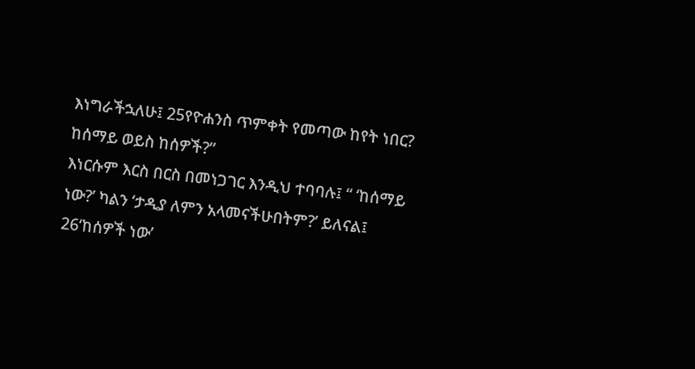እነግራችኋለሁ፤ 25የዮሐንስ ጥምቀት የመጣው ከየት ነበር? ከሰማይ ወይስ ከሰዎች?”
እነርሱም እርስ በርስ በመነጋገር እንዲህ ተባባሉ፤ “ ‘ከሰማይ ነው?’ ካልን ‘ታዲያ ለምን አላመናችሁበትም?’ ይለናል፤ 26‘ከሰዎች ነው’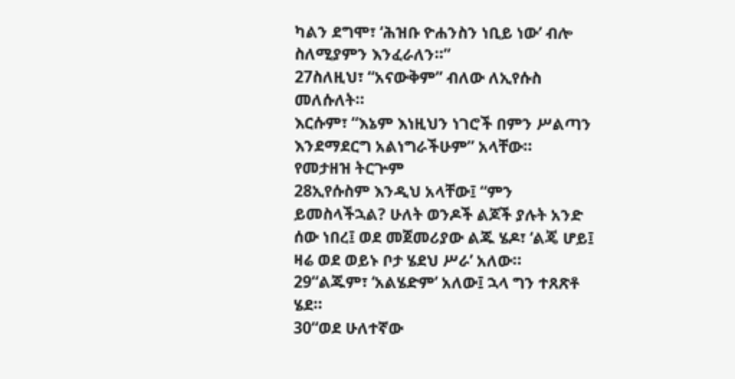ካልን ደግሞ፣ ‘ሕዝቡ ዮሐንስን ነቢይ ነው’ ብሎ ስለሚያምን እንፈራለን።”
27ስለዚህ፣ “አናውቅም” ብለው ለኢየሱስ መለሱለት።
እርሱም፣ “እኔም እነዚህን ነገሮች በምን ሥልጣን እንደማደርግ አልነግራችሁም” አላቸው።
የመታዘዝ ትርጕም
28ኢየሱስም እንዲህ አላቸው፤ “ምን ይመስላችኋል? ሁለት ወንዶች ልጆች ያሉት አንድ ሰው ነበረ፤ ወደ መጀመሪያው ልጁ ሄዶ፣ ‘ልጄ ሆይ፤ ዛሬ ወደ ወይኑ ቦታ ሄደህ ሥራ’ አለው።
29“ልጁም፣ ‘አልሄድም’ አለው፤ ኋላ ግን ተጸጽቶ ሄደ።
30“ወደ ሁለተኛው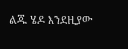ልጁ ሄዶ እንደዚያው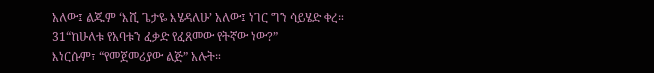አለው፤ ልጁም ‘እሺ ጌታዬ እሄዳለሁ’ አለው፤ ነገር ግን ሳይሄድ ቀረ።
31“ከሁለቱ የአባቱን ፈቃድ የፈጸመው የትኛው ነው?”
እነርሱም፣ “የመጀመሪያው ልጅ” አሉት።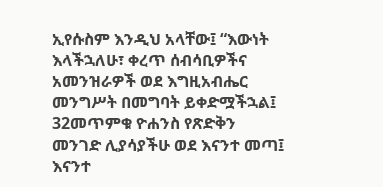ኢየሱስም እንዲህ አላቸው፤ “እውነት እላችኋለሁ፣ ቀረጥ ሰብሳቢዎችና አመንዝራዎች ወደ እግዚአብሔር መንግሥት በመግባት ይቀድሟችኋል፤ 32መጥምቁ ዮሐንስ የጽድቅን መንገድ ሊያሳያችሁ ወደ እናንተ መጣ፤ እናንተ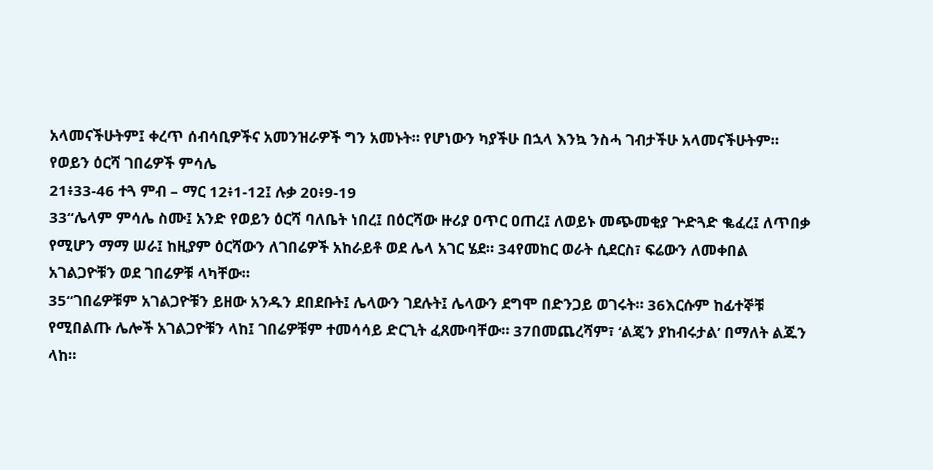አላመናችሁትም፤ ቀረጥ ሰብሳቢዎችና አመንዝራዎች ግን አመኑት። የሆነውን ካያችሁ በኋላ እንኳ ንስሓ ገብታችሁ አላመናችሁትም።
የወይን ዕርሻ ገበሬዎች ምሳሌ
21፥33-46 ተጓ ምብ – ማር 12፥1-12፤ ሉቃ 20፥9-19
33“ሌላም ምሳሌ ስሙ፤ አንድ የወይን ዕርሻ ባለቤት ነበረ፤ በዕርሻው ዙሪያ ዐጥር ዐጠረ፤ ለወይኑ መጭመቂያ ጕድጓድ ቈፈረ፤ ለጥበቃ የሚሆን ማማ ሠራ፤ ከዚያም ዕርሻውን ለገበሬዎች አከራይቶ ወደ ሌላ አገር ሄደ። 34የመከር ወራት ሲደርስ፣ ፍሬውን ለመቀበል አገልጋዮቹን ወደ ገበሬዎቹ ላካቸው።
35“ገበሬዎቹም አገልጋዮቹን ይዘው አንዱን ደበደቡት፤ ሌላውን ገደሉት፤ ሌላውን ደግሞ በድንጋይ ወገሩት። 36እርሱም ከፊተኞቹ የሚበልጡ ሌሎች አገልጋዮቹን ላከ፤ ገበሬዎቹም ተመሳሳይ ድርጊት ፈጸሙባቸው። 37በመጨረሻም፣ ‘ልጄን ያከብሩታል’ በማለት ልጁን ላከ።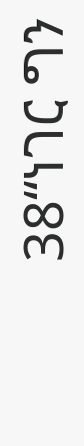38“ነገር ግን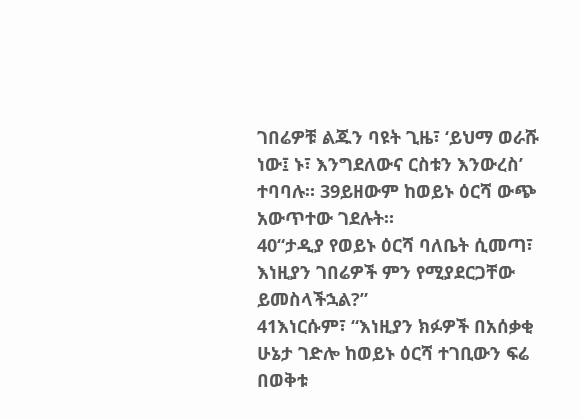ገበሬዎቹ ልጁን ባዩት ጊዜ፣ ‘ይህማ ወራሹ ነው፤ ኑ፣ እንግደለውና ርስቱን እንውረስ’ ተባባሉ። 39ይዘውም ከወይኑ ዕርሻ ውጭ አውጥተው ገደሉት።
40“ታዲያ የወይኑ ዕርሻ ባለቤት ሲመጣ፣ እነዚያን ገበሬዎች ምን የሚያደርጋቸው ይመስላችኋል?”
41እነርሱም፣ “እነዚያን ክፉዎች በአሰቃቂ ሁኔታ ገድሎ ከወይኑ ዕርሻ ተገቢውን ፍሬ በወቅቱ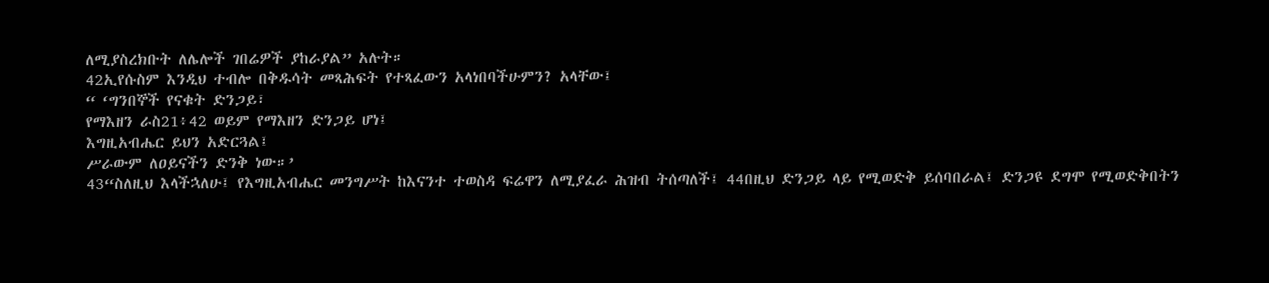ለሚያስረክቡት ለሌሎች ገበሬዎች ያከራያል” አሉት።
42ኢየሱስም እንዲህ ተብሎ በቅዱሳት መጻሕፍት የተጻፈውን አላነበባችሁምን? አላቸው፤
“ ‘ግንበኞች የናቁት ድንጋይ፣
የማእዘን ራስ21፥42 ወይም የማእዘን ድንጋይ ሆነ፤
እግዚአብሔር ይህን አድርጓል፤
ሥራውም ለዐይናችን ድንቅ ነው።’
43“ስለዚህ እላችኋለሁ፤ የእግዚአብሔር መንግሥት ከእናንተ ተወስዳ ፍሬዋን ለሚያፈራ ሕዝብ ትሰጣለች፤ 44በዚህ ድንጋይ ላይ የሚወድቅ ይሰባበራል፤ ድንጋዩ ደግሞ የሚወድቅበትን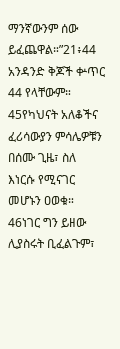ማንኛውንም ሰው ይፈጨዋል።”21፥44 አንዳንድ ቅጆች ቍጥር 44 የላቸውም።
45የካህናት አለቆችና ፈሪሳውያን ምሳሌዎቹን በሰሙ ጊዜ፣ ስለ እነርሱ የሚናገር መሆኑን ዐወቁ። 46ነገር ግን ይዘው ሊያስሩት ቢፈልጉም፣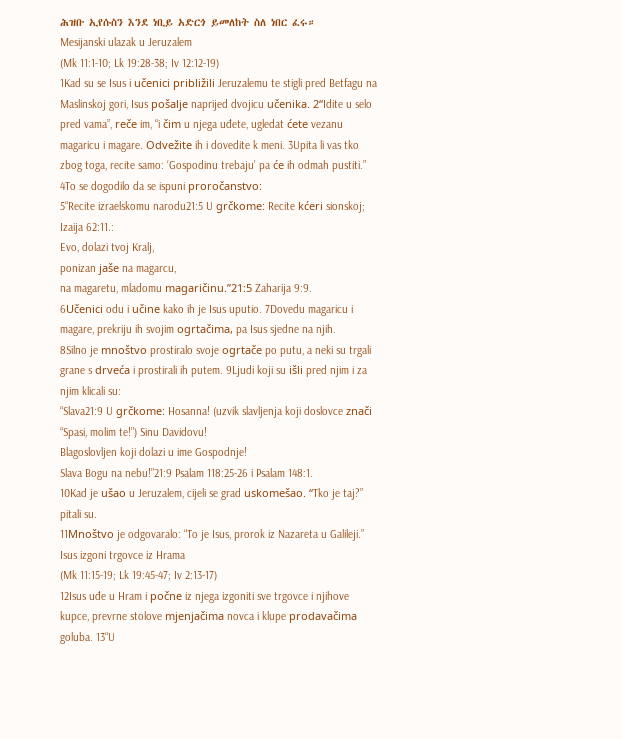ሕዝቡ ኢየሱስን እንደ ነቢይ አድርጎ ይመለከት ስለ ነበር ፈሩ።
Mesijanski ulazak u Jeruzalem
(Mk 11:1-10; Lk 19:28-38; Iv 12:12-19)
1Kad su se Isus i učenici približili Jeruzalemu te stigli pred Betfagu na Maslinskoj gori, Isus pošalje naprijed dvojicu učenika. 2“Idite u selo pred vama”, reče im, “i čim u njega uđete, ugledat ćete vezanu magaricu i magare. Odvežite ih i dovedite k meni. 3Upita li vas tko zbog toga, recite samo: ‘Gospodinu trebaju’ pa će ih odmah pustiti.” 4To se dogodilo da se ispuni proročanstvo:
5“Recite izraelskomu narodu21:5 U grčkome: Recite kćeri sionskoj; Izaija 62:11.:
Evo, dolazi tvoj Kralj,
ponizan jaše na magarcu,
na magaretu, mladomu magaričinu.”21:5 Zaharija 9:9.
6Učenici odu i učine kako ih je Isus uputio. 7Dovedu magaricu i magare, prekriju ih svojim ogrtačima, pa Isus sjedne na njih.
8Silno je mnoštvo prostiralo svoje ogrtače po putu, a neki su trgali grane s drveća i prostirali ih putem. 9Ljudi koji su išli pred njim i za njim klicali su:
“Slava21:9 U grčkome: Hosanna! (uzvik slavljenja koji doslovce znači “Spasi, molim te!”) Sinu Davidovu!
Blagoslovljen koji dolazi u ime Gospodnje!
Slava Bogu na nebu!”21:9 Psalam 118:25-26 i Psalam 148:1.
10Kad je ušao u Jeruzalem, cijeli se grad uskomešao. “Tko je taj?” pitali su.
11Mnoštvo je odgovaralo: “To je Isus, prorok iz Nazareta u Galileji.”
Isus izgoni trgovce iz Hrama
(Mk 11:15-19; Lk 19:45-47; Iv 2:13-17)
12Isus uđe u Hram i počne iz njega izgoniti sve trgovce i njihove kupce, prevrne stolove mjenjačima novca i klupe prodavačima goluba. 13“U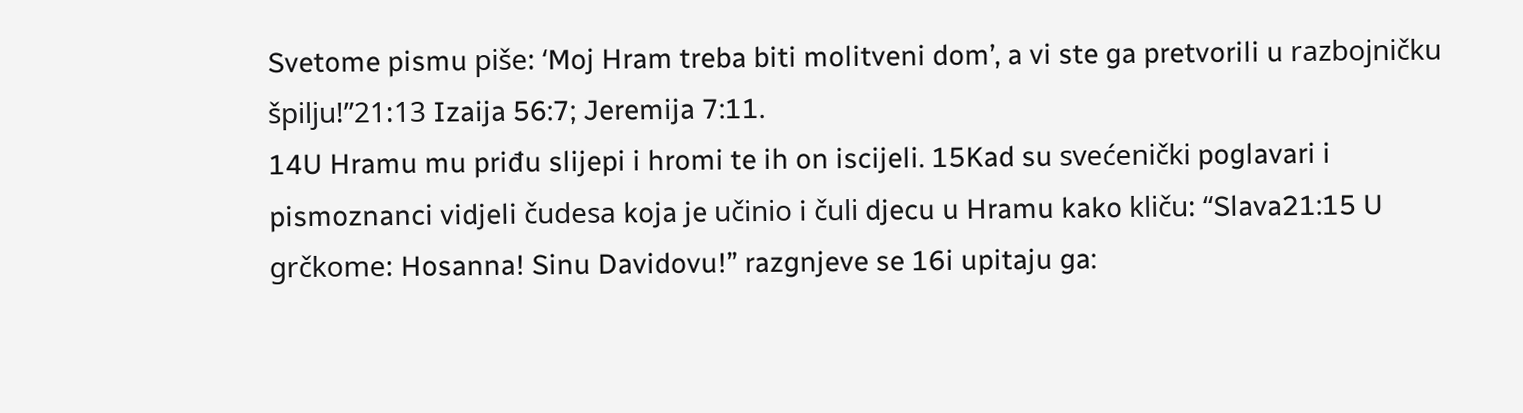Svetome pismu piše: ‘Moj Hram treba biti molitveni dom’, a vi ste ga pretvorili u razbojničku špilju!”21:13 Izaija 56:7; Jeremija 7:11.
14U Hramu mu priđu slijepi i hromi te ih on iscijeli. 15Kad su svećenički poglavari i pismoznanci vidjeli čudesa koja je učinio i čuli djecu u Hramu kako kliču: “Slava21:15 U grčkome: Hosanna! Sinu Davidovu!” razgnjeve se 16i upitaju ga: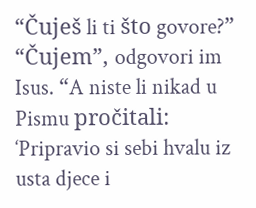“Čuješ li ti što govore?”
“Čujem”, odgovori im Isus. “A niste li nikad u Pismu pročitali: ‘Pripravio si sebi hvalu iz usta djece i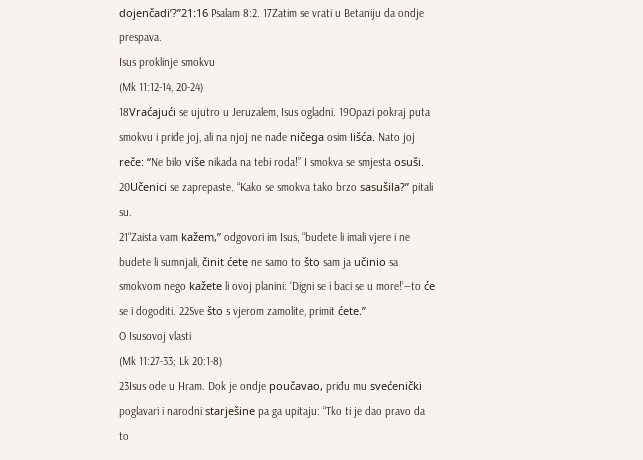dojenčadi’?”21:16 Psalam 8:2. 17Zatim se vrati u Betaniju da ondje prespava.
Isus proklinje smokvu
(Mk 11:12-14, 20-24)
18Vraćajući se ujutro u Jeruzalem, Isus ogladni. 19Opazi pokraj puta smokvu i priđe joj, ali na njoj ne nađe ničega osim lišća. Nato joj reče: “Ne bilo više nikada na tebi roda!” I smokva se smjesta osuši.
20Učenici se zaprepaste. “Kako se smokva tako brzo sasušila?” pitali su.
21“Zaista vam kažem,” odgovori im Isus, “budete li imali vjere i ne budete li sumnjali, činit ćete ne samo to što sam ja učinio sa smokvom nego kažete li ovoj planini: ‘Digni se i baci se u more!’—to će se i dogoditi. 22Sve što s vjerom zamolite, primit ćete.”
O Isusovoj vlasti
(Mk 11:27-33; Lk 20:1-8)
23Isus ode u Hram. Dok je ondje poučavao, priđu mu svećenički poglavari i narodni starješine pa ga upitaju: “Tko ti je dao pravo da to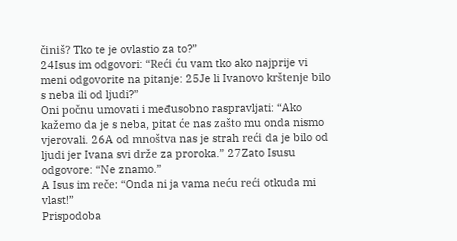činiš? Tko te je ovlastio za to?”
24Isus im odgovori: “Reći ću vam tko ako najprije vi meni odgovorite na pitanje: 25Je li Ivanovo krštenje bilo s neba ili od ljudi?”
Oni počnu umovati i međusobno raspravljati: “Ako kažemo da je s neba, pitat će nas zašto mu onda nismo vjerovali. 26A od mnoštva nas je strah reći da je bilo od ljudi jer Ivana svi drže za proroka.” 27Zato Isusu odgovore: “Ne znamo.”
A Isus im reče: “Onda ni ja vama neću reći otkuda mi vlast!”
Prispodoba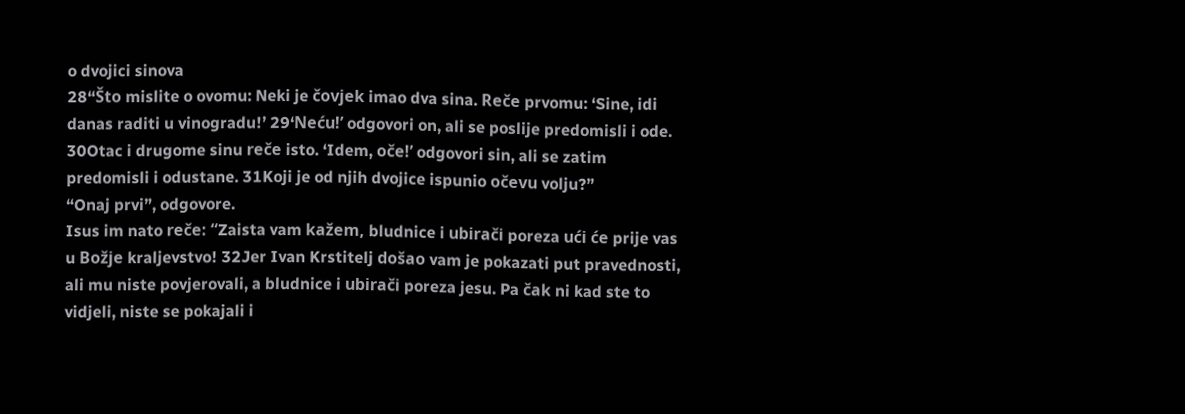o dvojici sinova
28“Što mislite o ovomu: Neki je čovjek imao dva sina. Reče prvomu: ‘Sine, idi danas raditi u vinogradu!’ 29‘Neću!’ odgovori on, ali se poslije predomisli i ode. 30Otac i drugome sinu reče isto. ‘Idem, oče!’ odgovori sin, ali se zatim predomisli i odustane. 31Koji je od njih dvojice ispunio očevu volju?”
“Onaj prvi”, odgovore.
Isus im nato reče: “Zaista vam kažem, bludnice i ubirači poreza ući će prije vas u Božje kraljevstvo! 32Jer Ivan Krstitelj došao vam je pokazati put pravednosti, ali mu niste povjerovali, a bludnice i ubirači poreza jesu. Pa čak ni kad ste to vidjeli, niste se pokajali i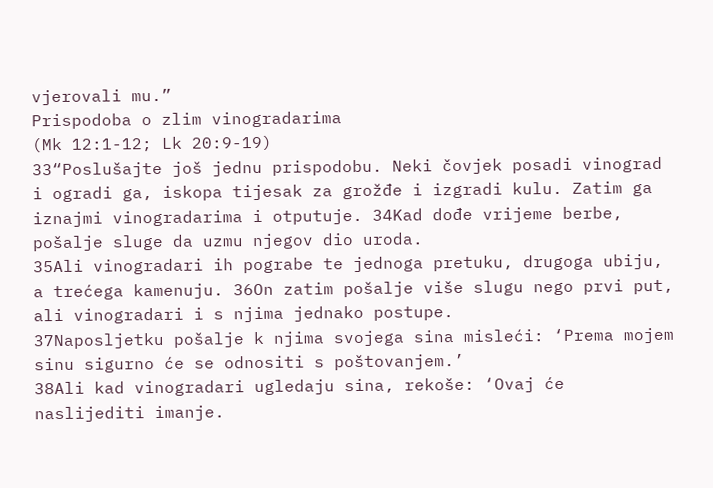vjerovali mu.”
Prispodoba o zlim vinogradarima
(Mk 12:1-12; Lk 20:9-19)
33“Poslušajte još jednu prispodobu. Neki čovjek posadi vinograd i ogradi ga, iskopa tijesak za grožđe i izgradi kulu. Zatim ga iznajmi vinogradarima i otputuje. 34Kad dođe vrijeme berbe, pošalje sluge da uzmu njegov dio uroda.
35Ali vinogradari ih pograbe te jednoga pretuku, drugoga ubiju, a trećega kamenuju. 36On zatim pošalje više slugu nego prvi put, ali vinogradari i s njima jednako postupe.
37Naposljetku pošalje k njima svojega sina misleći: ‘Prema mojem sinu sigurno će se odnositi s poštovanjem.’
38Ali kad vinogradari ugledaju sina, rekoše: ‘Ovaj će naslijediti imanje.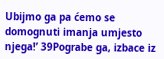Ubijmo ga pa ćemo se domognuti imanja umjesto njega!’ 39Pograbe ga, izbace iz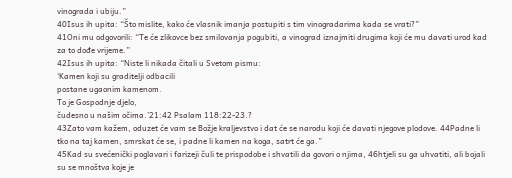vinograda i ubiju.”
40Isus ih upita: “Što mislite, kako će vlasnik imanja postupiti s tim vinogradarima kada se vrati?”
41Oni mu odgovorili: “Te će zlikovce bez smilovanja pogubiti, a vinograd iznajmiti drugima koji će mu davati urod kad za to dođe vrijeme.”
42Isus ih upita: “Niste li nikada čitali u Svetom pismu:
‘Kamen koji su graditelji odbacili
postane ugaonim kamenom.
To je Gospodnje djelo,
čudesno u našim očima.’21:42 Psalam 118:22-23.?
43Zato vam kažem, oduzet će vam se Božje kraljevstvo i dat će se narodu koji će davati njegove plodove. 44Padne li tko na taj kamen, smrskat će se, i padne li kamen na koga, satrt će ga.”
45Kad su svećenički poglavari i farizeji čuli te prispodobe i shvatili da govori o njima, 46htjeli su ga uhvatiti, ali bojali su se mnoštva koje je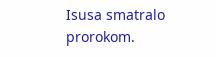Isusa smatralo prorokom.